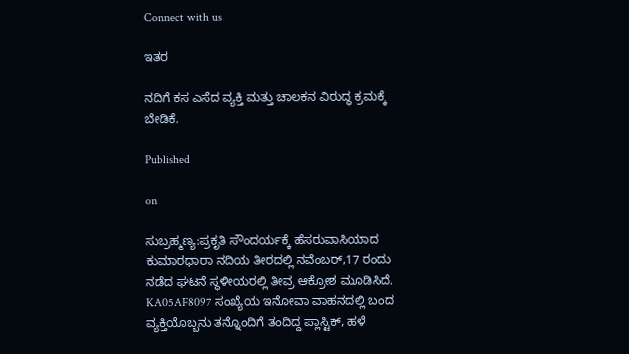Connect with us

ಇತರ

ನದಿಗೆ ಕಸ ಎಸೆದ ವ್ಯಕ್ತಿ ಮತ್ತು ಚಾಲಕನ ವಿರುದ್ಧ ಕ್ರಮಕ್ಕೆ ಬೇಡಿಕೆ.

Published

on

ಸುಬ್ರಹ್ಮಣ್ಯ:ಪ್ರಕೃತಿ ಸೌಂದರ್ಯಕ್ಕೆ ಹೆಸರುವಾಸಿಯಾದ ಕುಮಾರಧಾರಾ ನದಿಯ ತೀರದಲ್ಲಿ ನವೆಂಬರ್,17 ರಂದು ನಡೆದ ಘಟನೆ ಸ್ಥಳೀಯರಲ್ಲಿ ತೀವ್ರ ಆಕ್ರೋಶ ಮೂಡಿಸಿದೆ. KA05AF8097 ಸಂಖ್ಯೆಯ ಇನೋವಾ ವಾಹನದಲ್ಲಿ ಬಂದ ವ್ಯಕ್ತಿಯೊಬ್ಬನು ತನ್ನೊಂದಿಗೆ ತಂದಿದ್ದ ಪ್ಲಾಸ್ಟಿಕ್, ಹಳೆ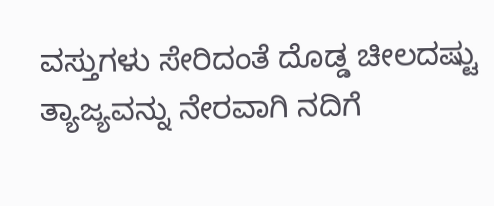ವಸ್ತುಗಳು ಸೇರಿದಂತೆ ದೊಡ್ಡ ಚೀಲದಷ್ಟು ತ್ಯಾಜ್ಯವನ್ನು ನೇರವಾಗಿ ನದಿಗೆ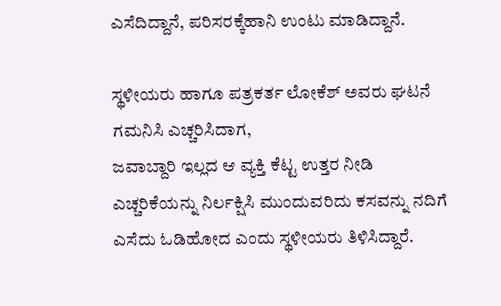ಎಸೆದಿದ್ದಾನೆ, ಪರಿಸರಕ್ಕೆಹಾನಿ ಉಂಟು ಮಾಡಿದ್ದಾನೆ.

ಸ್ಥಳೀಯರು ಹಾಗೂ ಪತ್ರಕರ್ತ ಲೋಕೆಶ್ ಅವರು ಘಟನೆ ಗಮನಿಸಿ ಎಚ್ಚರಿಸಿದಾಗ,
ಜವಾಬ್ದಾರಿ ಇಲ್ಲದ ಆ ವ್ಯಕ್ತಿ ಕೆಟ್ಟ ಉತ್ತರ ನೀಡಿ ಎಚ್ಚರಿಕೆಯನ್ನು ನಿರ್ಲಕ್ಷಿಸಿ ಮುಂದುವರಿದು ಕಸವನ್ನು ನದಿಗೆ ಎಸೆದು ಓಡಿಹೋದ ಎಂದು ಸ್ಥಳೀಯರು ತಿಳಿಸಿದ್ದಾರೆ.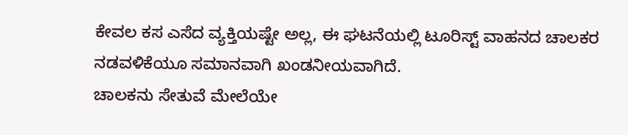ಕೇವಲ ಕಸ ಎಸೆದ ವ್ಯಕ್ತಿಯಷ್ಟೇ ಅಲ್ಲ, ಈ ಘಟನೆಯಲ್ಲಿ ಟೂರಿಸ್ಟ್ ವಾಹನದ ಚಾಲಕರ ನಡವಳಿಕೆಯೂ ಸಮಾನವಾಗಿ ಖಂಡನೀಯವಾಗಿದೆ.
ಚಾಲಕನು ಸೇತುವೆ ಮೇಲೆಯೇ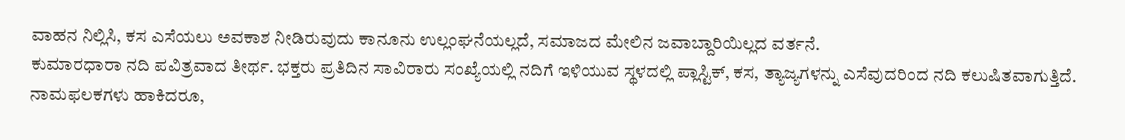ವಾಹನ ನಿಲ್ಲಿಸಿ, ಕಸ ಎಸೆಯಲು ಅವಕಾಶ ನೀಡಿರುವುದು ಕಾನೂನು ಉಲ್ಲಂಘನೆಯಲ್ಲದೆ, ಸಮಾಜದ ಮೇಲಿನ ಜವಾಬ್ದಾರಿಯಿಲ್ಲದ ವರ್ತನೆ.
ಕುಮಾರಧಾರಾ ನದಿ ಪವಿತ್ರವಾದ ತೀರ್ಥ. ಭಕ್ತರು ಪ್ರತಿದಿನ ಸಾವಿರಾರು ಸಂಖ್ಯೆಯಲ್ಲಿ ನದಿಗೆ ಇಳಿಯುವ ಸ್ಥಳದಲ್ಲಿ ಪ್ಲಾಸ್ಟಿಕ್, ಕಸ, ತ್ಯಾಜ್ಯಗಳನ್ನು ಎಸೆವುದರಿಂದ ನದಿ ಕಲುಷಿತವಾಗುತ್ತಿದೆ.
ನಾಮಫಲಕಗಳು ಹಾಕಿದರೂ,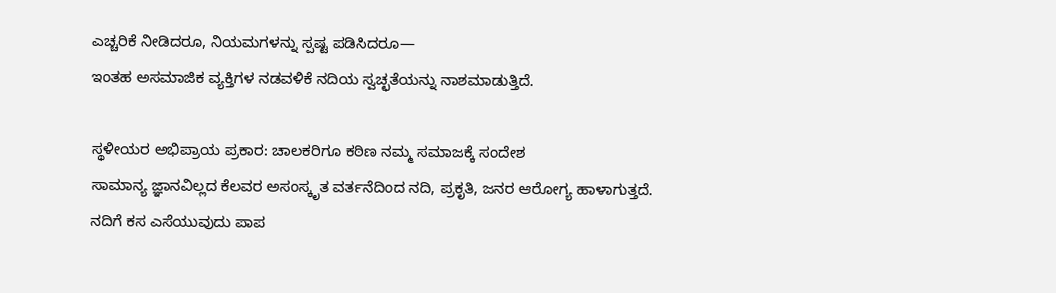ಎಚ್ಚರಿಕೆ ನೀಡಿದರೂ, ನಿಯಮಗಳನ್ನು ಸ್ಪಷ್ಟ ಪಡಿಸಿದರೂ—
ಇಂತಹ ಅಸಮಾಜಿಕ ವ್ಯಕ್ತಿಗಳ ನಡವಳಿಕೆ ನದಿಯ ಸ್ವಚ್ಛತೆಯನ್ನು ನಾಶಮಾಡುತ್ತಿದೆ.

ಸ್ಥಳೀಯರ ಅಭಿಪ್ರಾಯ ಪ್ರಕಾರ: ಚಾಲಕರಿಗೂ ಕಠಿಣ ನಮ್ಮ ಸಮಾಜಕ್ಕೆ ಸಂದೇಶ
ಸಾಮಾನ್ಯ ಜ್ಞಾನವಿಲ್ಲದ ಕೆಲವರ ಅಸಂಸ್ಕೃತ ವರ್ತನೆದಿಂದ ನದಿ, ಪ್ರಕೃತಿ, ಜನರ ಆರೋಗ್ಯ ಹಾಳಾಗುತ್ತದೆ.
ನದಿಗೆ ಕಸ ಎಸೆಯುವುದು ಪಾಪ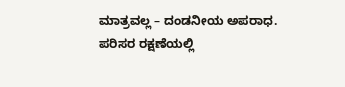ಮಾತ್ರವಲ್ಲ – ದಂಡನೀಯ ಅಪರಾಧ.
ಪರಿಸರ ರಕ್ಷಣೆಯಲ್ಲಿ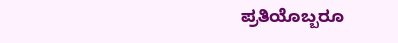ಪ್ರತಿಯೊಬ್ಬರೂ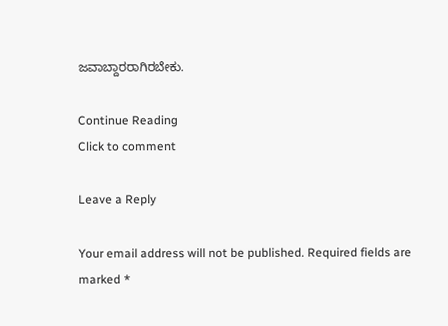ಜವಾಬ್ದಾರರಾಗಿರಬೇಕು.

Continue Reading
Click to comment

Leave a Reply

Your email address will not be published. Required fields are marked *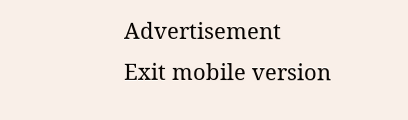Advertisement
Exit mobile version